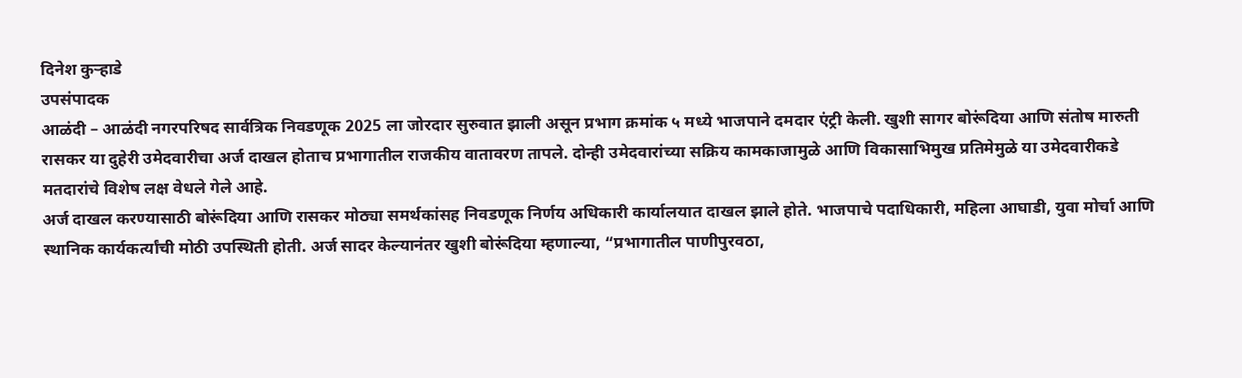दिनेश कुऱ्हाडे
उपसंपादक
आळंदी – आळंदी नगरपरिषद सार्वत्रिक निवडणूक 2025 ला जोरदार सुरुवात झाली असून प्रभाग क्रमांक ५ मध्ये भाजपाने दमदार एंट्री केली. खुशी सागर बोरूंदिया आणि संतोष मारुती रासकर या दुहेरी उमेदवारीचा अर्ज दाखल होताच प्रभागातील राजकीय वातावरण तापले. दोन्ही उमेदवारांच्या सक्रिय कामकाजामुळे आणि विकासाभिमुख प्रतिमेमुळे या उमेदवारीकडे मतदारांचे विशेष लक्ष वेधले गेले आहे.
अर्ज दाखल करण्यासाठी बोरूंदिया आणि रासकर मोठ्या समर्थकांसह निवडणूक निर्णय अधिकारी कार्यालयात दाखल झाले होते. भाजपाचे पदाधिकारी, महिला आघाडी, युवा मोर्चा आणि स्थानिक कार्यकर्त्यांची मोठी उपस्थिती होती. अर्ज सादर केल्यानंतर खुशी बोरूंदिया म्हणाल्या, “प्रभागातील पाणीपुरवठा,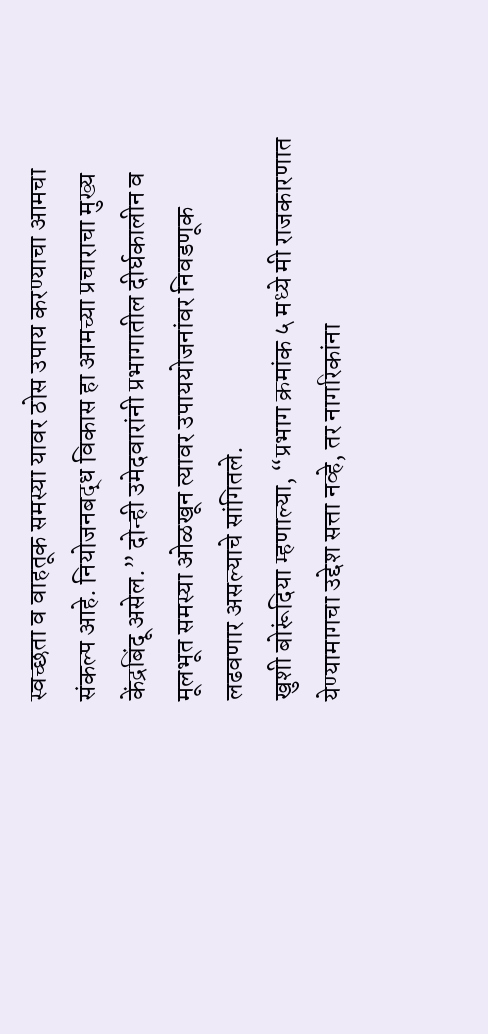स्वच्छता व वाहतूक समस्या यावर ठोस उपाय करण्याचा आमचा संकल्प आहे. नियोजनबद्ध विकास हा आमच्या प्रचाराचा मुख्य केंद्रबिंदू असेल.” दोन्ही उमेदवारांनी प्रभागातील दीर्घकालीन व मूलभूत समस्या ओळखून त्यावर उपाययोजनांवर निवडणूक लढवणार असल्याचे सांगितले.
खुशी बोरूंदिया म्हणाल्या, “प्रभाग क्रमांक ५ मध्ये मी राजकारणात येण्यामागचा उद्देश सत्ता नव्हे, तर नागरिकांना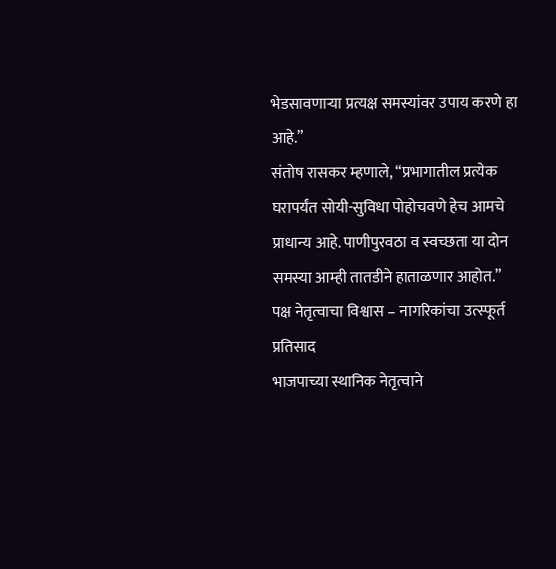भेडसावणाऱ्या प्रत्यक्ष समस्यांवर उपाय करणे हा आहे.”
संतोष रासकर म्हणाले, “प्रभागातील प्रत्येक घरापर्यंत सोयी-सुविधा पोहोचवणे हेच आमचे प्राधान्य आहे. पाणीपुरवठा व स्वच्छता या दोन समस्या आम्ही तातडीने हाताळणार आहोत.”
पक्ष नेतृत्वाचा विश्वास – नागरिकांचा उत्स्फूर्त प्रतिसाद
भाजपाच्या स्थानिक नेतृत्वाने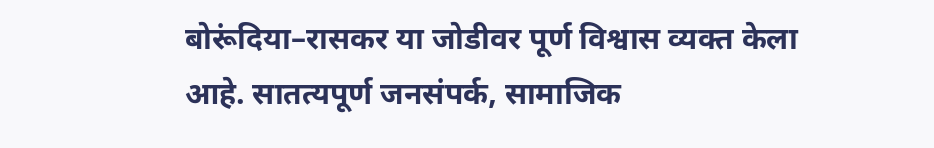बोरूंदिया–रासकर या जोडीवर पूर्ण विश्वास व्यक्त केला आहे. सातत्यपूर्ण जनसंपर्क, सामाजिक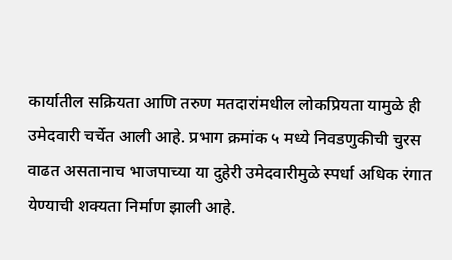कार्यातील सक्रियता आणि तरुण मतदारांमधील लोकप्रियता यामुळे ही उमेदवारी चर्चेत आली आहे. प्रभाग क्रमांक ५ मध्ये निवडणुकीची चुरस वाढत असतानाच भाजपाच्या या दुहेरी उमेदवारीमुळे स्पर्धा अधिक रंगात येण्याची शक्यता निर्माण झाली आहे.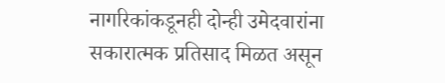नागरिकांकडूनही दोन्ही उमेदवारांना सकारात्मक प्रतिसाद मिळत असून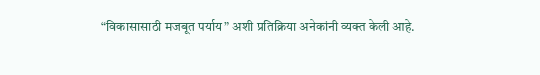“विकासासाठी मजबूत पर्याय” अशी प्रतिक्रिया अनेकांनी व्यक्त केली आहे.